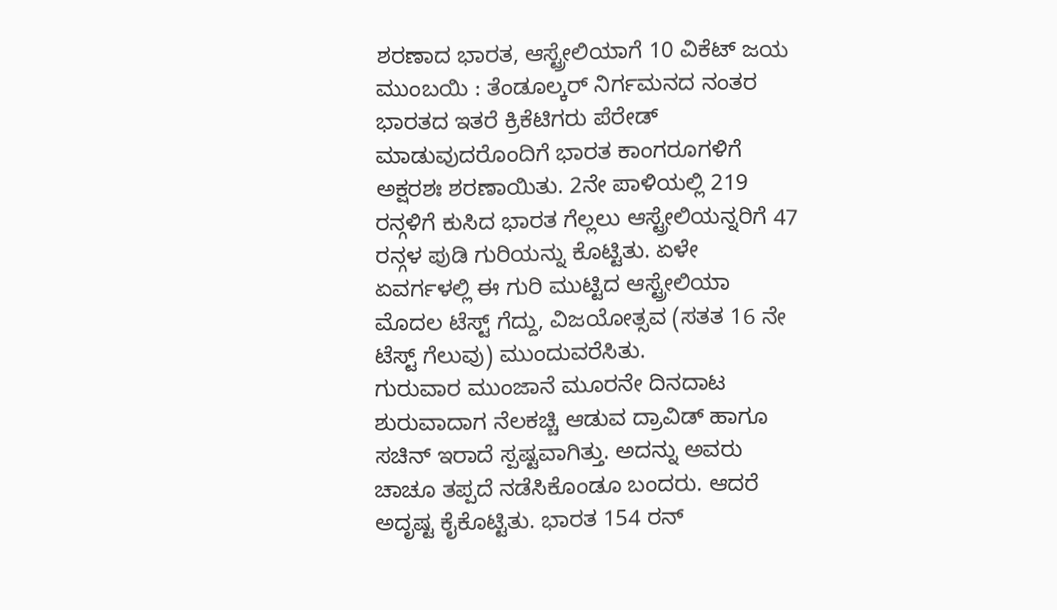ಶರಣಾದ ಭಾರತ, ಆಸ್ಟ್ರೇಲಿಯಾಗೆ 10 ವಿಕೆಟ್ ಜಯ
ಮುಂಬಯಿ : ತೆಂಡೂಲ್ಕರ್ ನಿರ್ಗಮನದ ನಂತರ ಭಾರತದ ಇತರೆ ಕ್ರಿಕೆಟಿಗರು ಪೆರೇಡ್ ಮಾಡುವುದರೊಂದಿಗೆ ಭಾರತ ಕಾಂಗರೂಗಳಿಗೆ ಅಕ್ಷರಶಃ ಶರಣಾಯಿತು. 2ನೇ ಪಾಳಿಯಲ್ಲಿ 219 ರನ್ಗಳಿಗೆ ಕುಸಿದ ಭಾರತ ಗೆಲ್ಲಲು ಆಸ್ಟ್ರೇಲಿಯನ್ನರಿಗೆ 47 ರನ್ಗಳ ಪುಡಿ ಗುರಿಯನ್ನು ಕೊಟ್ಟಿತು. ಏಳೇ ಏವರ್ಗಳಲ್ಲಿ ಈ ಗುರಿ ಮುಟ್ಟಿದ ಆಸ್ಟ್ರೇಲಿಯಾ ಮೊದಲ ಟೆಸ್ಟ್ ಗೆದ್ದು, ವಿಜಯೋತ್ಸವ (ಸತತ 16 ನೇ ಟೆಸ್ಟ್ ಗೆಲುವು) ಮುಂದುವರೆಸಿತು.
ಗುರುವಾರ ಮುಂಜಾನೆ ಮೂರನೇ ದಿನದಾಟ ಶುರುವಾದಾಗ ನೆಲಕಚ್ಚಿ ಆಡುವ ದ್ರಾವಿಡ್ ಹಾಗೂ ಸಚಿನ್ ಇರಾದೆ ಸ್ಪಷ್ಟವಾಗಿತ್ತು. ಅದನ್ನು ಅವರು ಚಾಚೂ ತಪ್ಪದೆ ನಡೆಸಿಕೊಂಡೂ ಬಂದರು. ಆದರೆ ಅದೃಷ್ಟ ಕೈಕೊಟ್ಟಿತು. ಭಾರತ 154 ರನ್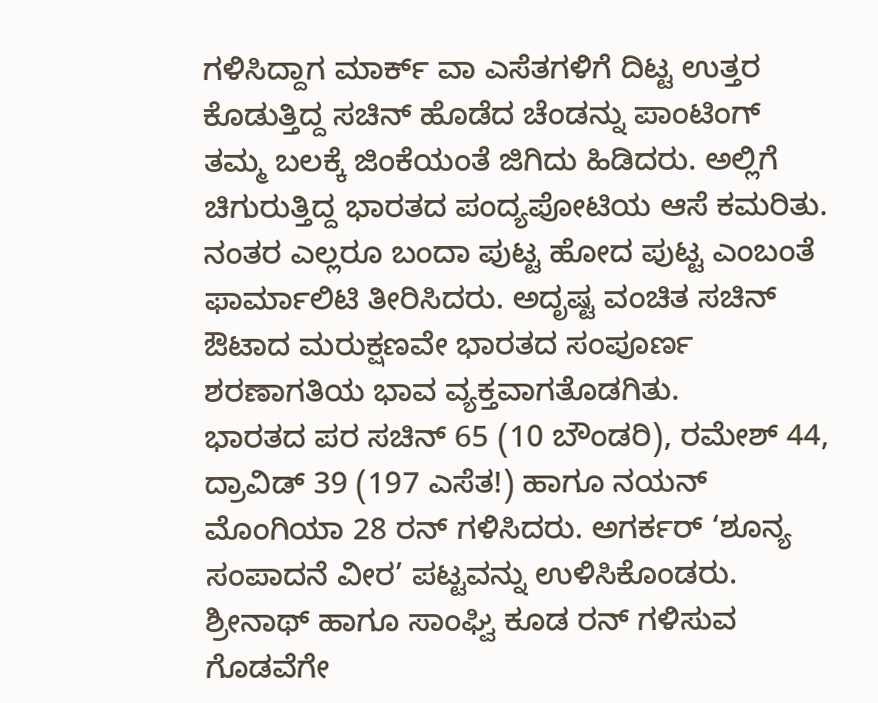ಗಳಿಸಿದ್ದಾಗ ಮಾರ್ಕ್ ವಾ ಎಸೆತಗಳಿಗೆ ದಿಟ್ಟ ಉತ್ತರ ಕೊಡುತ್ತಿದ್ದ ಸಚಿನ್ ಹೊಡೆದ ಚೆಂಡನ್ನು ಪಾಂಟಿಂಗ್ ತಮ್ಮ ಬಲಕ್ಕೆ ಜಿಂಕೆಯಂತೆ ಜಿಗಿದು ಹಿಡಿದರು. ಅಲ್ಲಿಗೆ ಚಿಗುರುತ್ತಿದ್ದ ಭಾರತದ ಪಂದ್ಯಪೋಟಿಯ ಆಸೆ ಕಮರಿತು. ನಂತರ ಎಲ್ಲರೂ ಬಂದಾ ಪುಟ್ಟ ಹೋದ ಪುಟ್ಟ ಎಂಬಂತೆ ಫಾರ್ಮಾಲಿಟಿ ತೀರಿಸಿದರು. ಅದೃಷ್ಟ ವಂಚಿತ ಸಚಿನ್ ಔಟಾದ ಮರುಕ್ಷಣವೇ ಭಾರತದ ಸಂಪೂರ್ಣ ಶರಣಾಗತಿಯ ಭಾವ ವ್ಯಕ್ತವಾಗತೊಡಗಿತು.
ಭಾರತದ ಪರ ಸಚಿನ್ 65 (10 ಬೌಂಡರಿ), ರಮೇಶ್ 44, ದ್ರಾವಿಡ್ 39 (197 ಎಸೆತ!) ಹಾಗೂ ನಯನ್ ಮೊಂಗಿಯಾ 28 ರನ್ ಗಳಿಸಿದರು. ಅಗರ್ಕರ್ ‘ಶೂನ್ಯ ಸಂಪಾದನೆ ವೀರ’ ಪಟ್ಟವನ್ನು ಉಳಿಸಿಕೊಂಡರು. ಶ್ರೀನಾಥ್ ಹಾಗೂ ಸಾಂಘ್ವಿ ಕೂಡ ರನ್ ಗಳಿಸುವ ಗೊಡವೆಗೇ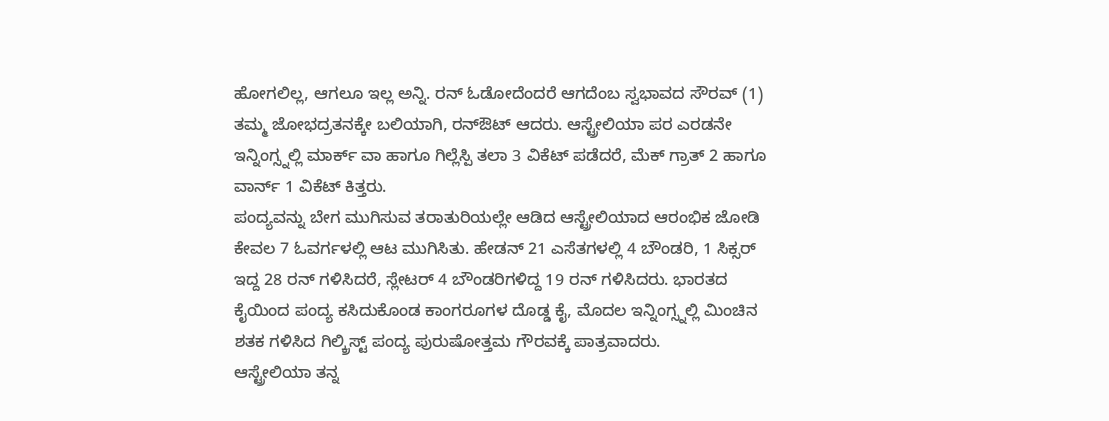ಹೋಗಲಿಲ್ಲ, ಆಗಲೂ ಇಲ್ಲ ಅನ್ನಿ. ರನ್ ಓಡೋದೆಂದರೆ ಆಗದೆಂಬ ಸ್ವಭಾವದ ಸೌರವ್ (1) ತಮ್ಮ ಜೋಭದ್ರತನಕ್ಕೇ ಬಲಿಯಾಗಿ, ರನ್ಔಟ್ ಆದರು. ಆಸ್ಟ್ರೇಲಿಯಾ ಪರ ಎರಡನೇ ಇನ್ನಿಂಗ್ಸ್ನಲ್ಲಿ ಮಾರ್ಕ್ ವಾ ಹಾಗೂ ಗಿಲ್ಲೆಸ್ಪಿ ತಲಾ 3 ವಿಕೆಟ್ ಪಡೆದರೆ, ಮೆಕ್ ಗ್ರಾತ್ 2 ಹಾಗೂ ವಾರ್ನ್ 1 ವಿಕೆಟ್ ಕಿತ್ತರು.
ಪಂದ್ಯವನ್ನು ಬೇಗ ಮುಗಿಸುವ ತರಾತುರಿಯಲ್ಲೇ ಆಡಿದ ಆಸ್ಟ್ರೇಲಿಯಾದ ಆರಂಭಿಕ ಜೋಡಿ ಕೇವಲ 7 ಓವರ್ಗಳಲ್ಲಿ ಆಟ ಮುಗಿಸಿತು. ಹೇಡನ್ 21 ಎಸೆತಗಳಲ್ಲಿ 4 ಬೌಂಡರಿ, 1 ಸಿಕ್ಸರ್ ಇದ್ದ 28 ರನ್ ಗಳಿಸಿದರೆ, ಸ್ಲೇಟರ್ 4 ಬೌಂಡರಿಗಳಿದ್ದ 19 ರನ್ ಗಳಿಸಿದರು. ಭಾರತದ ಕೈಯಿಂದ ಪಂದ್ಯ ಕಸಿದುಕೊಂಡ ಕಾಂಗರೂಗಳ ದೊಡ್ಡ ಕೈ, ಮೊದಲ ಇನ್ನಿಂಗ್ಸ್ನಲ್ಲಿ ಮಿಂಚಿನ ಶತಕ ಗಳಿಸಿದ ಗಿಲ್ಕ್ರಿಸ್ಟ್ ಪಂದ್ಯ ಪುರುಷೋತ್ತಮ ಗೌರವಕ್ಕೆ ಪಾತ್ರವಾದರು.
ಆಸ್ಟ್ರೇಲಿಯಾ ತನ್ನ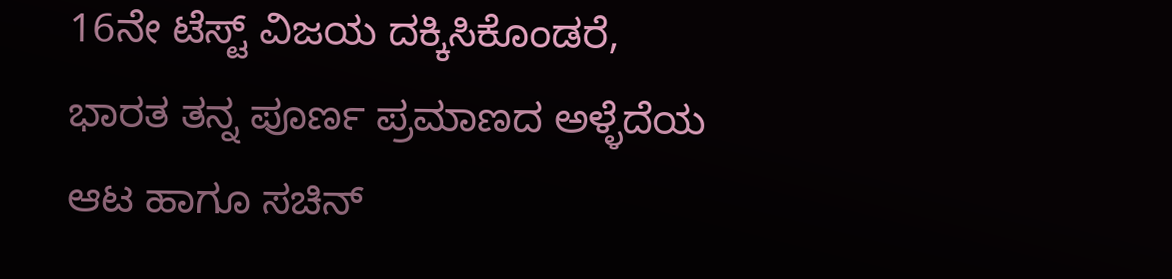16ನೇ ಟೆಸ್ಟ್ ವಿಜಯ ದಕ್ಕಿಸಿಕೊಂಡರೆ, ಭಾರತ ತನ್ನ ಪೂರ್ಣ ಪ್ರಮಾಣದ ಅಳ್ಳೆದೆಯ ಆಟ ಹಾಗೂ ಸಚಿನ್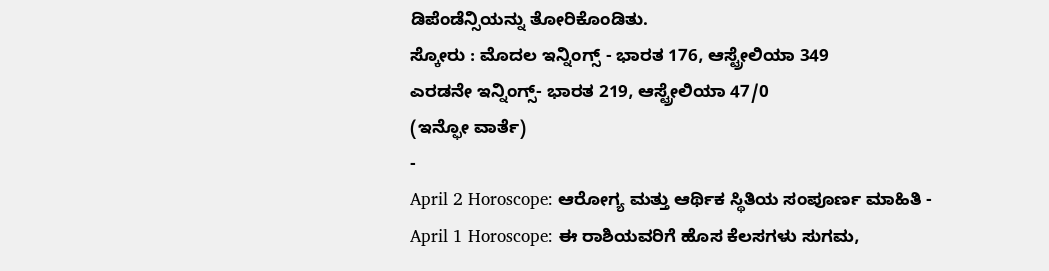ಡಿಪೆಂಡೆನ್ಸಿಯನ್ನು ತೋರಿಕೊಂಡಿತು.
ಸ್ಕೋರು : ಮೊದಲ ಇನ್ನಿಂಗ್ಸ್ - ಭಾರತ 176, ಆಸ್ಟ್ರೇಲಿಯಾ 349
ಎರಡನೇ ಇನ್ನಿಂಗ್ಸ್- ಭಾರತ 219, ಆಸ್ಟ್ರೇಲಿಯಾ 47/0
(ಇನ್ಫೋ ವಾರ್ತೆ)
-
April 2 Horoscope: ಆರೋಗ್ಯ ಮತ್ತು ಆರ್ಥಿಕ ಸ್ಥಿತಿಯ ಸಂಪೂರ್ಣ ಮಾಹಿತಿ -
April 1 Horoscope: ಈ ರಾಶಿಯವರಿಗೆ ಹೊಸ ಕೆಲಸಗಳು ಸುಗಮ,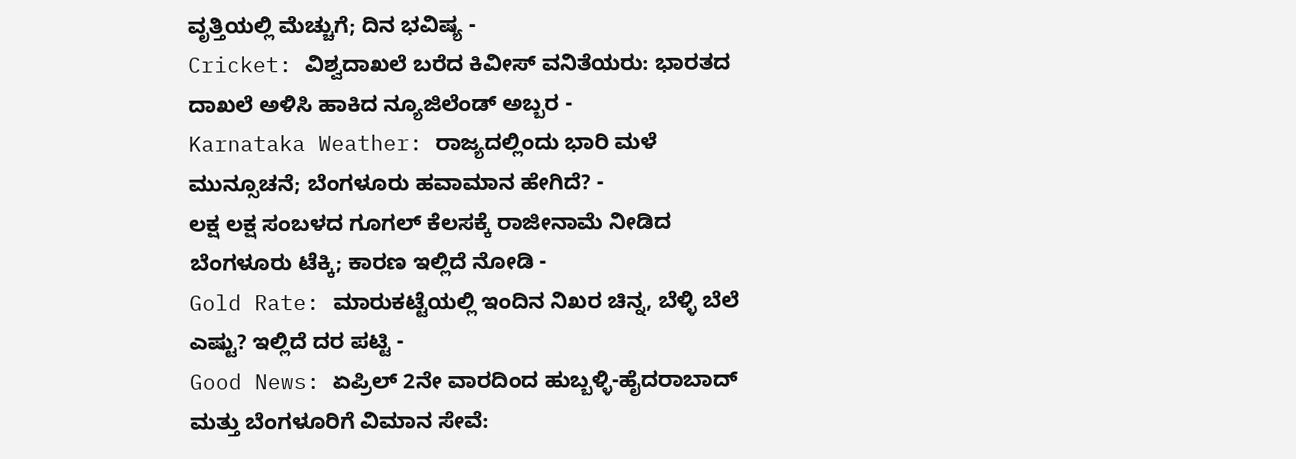ವೃತ್ತಿಯಲ್ಲಿ ಮೆಚ್ಚುಗೆ; ದಿನ ಭವಿಷ್ಯ -
Cricket: ವಿಶ್ವದಾಖಲೆ ಬರೆದ ಕಿವೀಸ್ ವನಿತೆಯರು: ಭಾರತದ ದಾಖಲೆ ಅಳಿಸಿ ಹಾಕಿದ ನ್ಯೂಜಿಲೆಂಡ್ ಅಬ್ಬರ -
Karnataka Weather: ರಾಜ್ಯದಲ್ಲಿಂದು ಭಾರಿ ಮಳೆ ಮುನ್ಸೂಚನೆ; ಬೆಂಗಳೂರು ಹವಾಮಾನ ಹೇಗಿದೆ? -
ಲಕ್ಷ ಲಕ್ಷ ಸಂಬಳದ ಗೂಗಲ್ ಕೆಲಸಕ್ಕೆ ರಾಜೀನಾಮೆ ನೀಡಿದ ಬೆಂಗಳೂರು ಟೆಕ್ಕಿ; ಕಾರಣ ಇಲ್ಲಿದೆ ನೋಡಿ -
Gold Rate: ಮಾರುಕಟ್ಟೆಯಲ್ಲಿ ಇಂದಿನ ನಿಖರ ಚಿನ್ನ, ಬೆಳ್ಳಿ ಬೆಲೆ ಎಷ್ಟು? ಇಲ್ಲಿದೆ ದರ ಪಟ್ಟಿ -
Good News: ಏಪ್ರಿಲ್ 2ನೇ ವಾರದಿಂದ ಹುಬ್ಬಳ್ಳಿ-ಹೈದರಾಬಾದ್ ಮತ್ತು ಬೆಂಗಳೂರಿಗೆ ವಿಮಾನ ಸೇವೆ: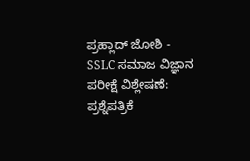ಪ್ರಹ್ಲಾದ್ ಜೋಶಿ -
SSLC ಸಮಾಜ ವಿಜ್ಞಾನ ಪರೀಕ್ಷೆ ವಿಶ್ಲೇಷಣೆ: ಪ್ರಶ್ನೆಪತ್ರಿಕೆ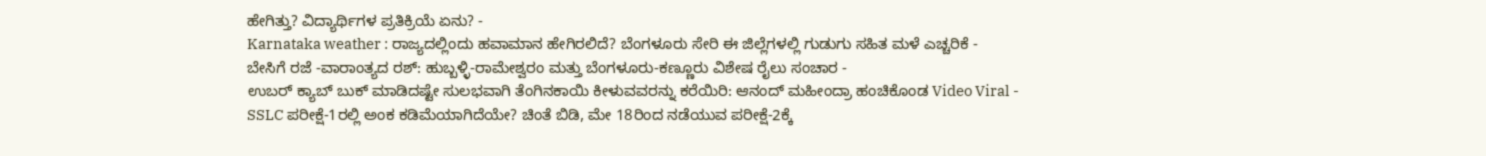ಹೇಗಿತ್ತು? ವಿದ್ಯಾರ್ಥಿಗಳ ಪ್ರತಿಕ್ರಿಯೆ ಏನು? -
Karnataka weather : ರಾಜ್ಯದಲ್ಲಿಂದು ಹವಾಮಾನ ಹೇಗಿರಲಿದೆ? ಬೆಂಗಳೂರು ಸೇರಿ ಈ ಜಿಲ್ಲೆಗಳಲ್ಲಿ ಗುಡುಗು ಸಹಿತ ಮಳೆ ಎಚ್ಚರಿಕೆ -
ಬೇಸಿಗೆ ರಜೆ -ವಾರಾಂತ್ಯದ ರಶ್: ಹುಬ್ಬಳ್ಳಿ-ರಾಮೇಶ್ವರಂ ಮತ್ತು ಬೆಂಗಳೂರು-ಕಣ್ಣೂರು ವಿಶೇಷ ರೈಲು ಸಂಚಾರ -
ಉಬರ್ ಕ್ಯಾಬ್ ಬುಕ್ ಮಾಡಿದಷ್ಟೇ ಸುಲಭವಾಗಿ ತೆಂಗಿನಕಾಯಿ ಕೀಳುವವರನ್ನು ಕರೆಯಿರಿ: ಆನಂದ್ ಮಹೀಂದ್ರಾ ಹಂಚಿಕೊಂಡ Video Viral -
SSLC ಪರೀಕ್ಷೆ-1ರಲ್ಲಿ ಅಂಕ ಕಡಿಮೆಯಾಗಿದೆಯೇ? ಚಿಂತೆ ಬಿಡಿ, ಮೇ 18ರಿಂದ ನಡೆಯುವ ಪರೀಕ್ಷೆ-2ಕ್ಕೆ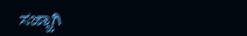ಸಜ್ಜಾಗಿ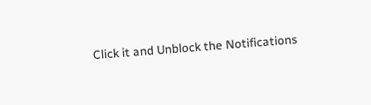Click it and Unblock the Notifications